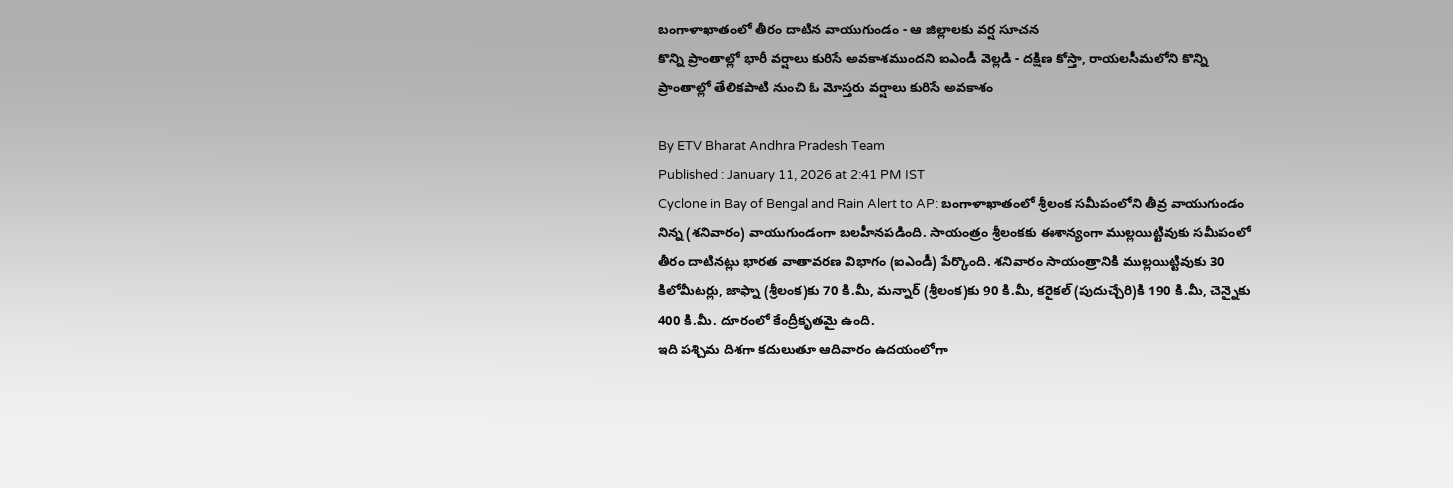బంగాళాఖాతంలో తీరం దాటిన వాయుగుండం - ఆ జిల్లాలకు వర్ష సూచన
కొన్ని ప్రాంతాల్లో భారీ వర్షాలు కురిసే అవకాశముందని ఐఎండీ వెల్లడి - దక్షిణ కోస్తా, రాయలసీమలోని కొన్ని ప్రాంతాల్లో తేలికపాటి నుంచి ఓ మోస్తరు వర్షాలు కురిసే అవకాశం

By ETV Bharat Andhra Pradesh Team
Published : January 11, 2026 at 2:41 PM IST
Cyclone in Bay of Bengal and Rain Alert to AP: బంగాళాఖాతంలో శ్రీలంక సమీపంలోని తీవ్ర వాయుగుండం నిన్న (శనివారం) వాయుగుండంగా బలహీనపడింది. సాయంత్రం శ్రీలంకకు ఈశాన్యంగా ముల్లయిట్టివుకు సమీపంలో తీరం దాటినట్లు భారత వాతావరణ విభాగం (ఐఎండీ) పేర్కొంది. శనివారం సాయంత్రానికి ముల్లయిట్టివుకు 30 కిలోమీటర్లు, జాఫ్నా (శ్రీలంక)కు 70 కి.మీ, మన్నార్ (శ్రీలంక)కు 90 కి.మీ, కరైకల్ (పుదుచ్చేరి)కి 190 కి.మీ, చెన్నైకు 400 కి.మీ. దూరంలో కేంద్రీకృతమై ఉంది.
ఇది పశ్చిమ దిశగా కదులుతూ ఆదివారం ఉదయంలోగా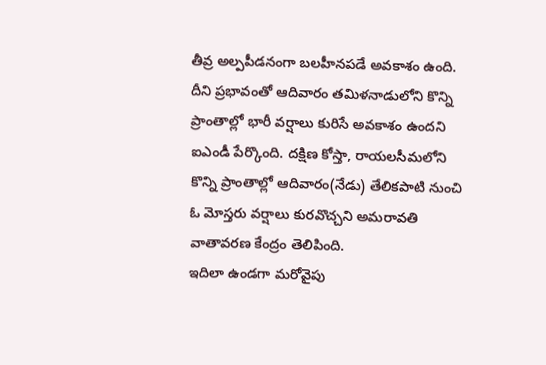తీవ్ర అల్పపీడనంగా బలహీనపడే అవకాశం ఉంది. దీని ప్రభావంతో ఆదివారం తమిళనాడులోని కొన్ని ప్రాంతాల్లో భారీ వర్షాలు కురిసే అవకాశం ఉందని ఐఎండీ పేర్కొంది. దక్షిణ కోస్తా, రాయలసీమలోని కొన్ని ప్రాంతాల్లో ఆదివారం(నేడు) తేలికపాటి నుంచి ఓ మోస్తరు వర్షాలు కురవొచ్చని అమరావతి వాతావరణ కేంద్రం తెలిపింది.
ఇదిలా ఉండగా మరోవైపు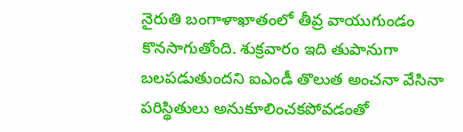నైరుతి బంగాళాఖాతంలో తీవ్ర వాయుగుండం కొనసాగుతోంది. శుక్రవారం ఇది తుపానుగా బలపడుతుందని ఐఎండీ తొలుత అంచనా వేసినా పరిస్థితులు అనుకూలించకపోవడంతో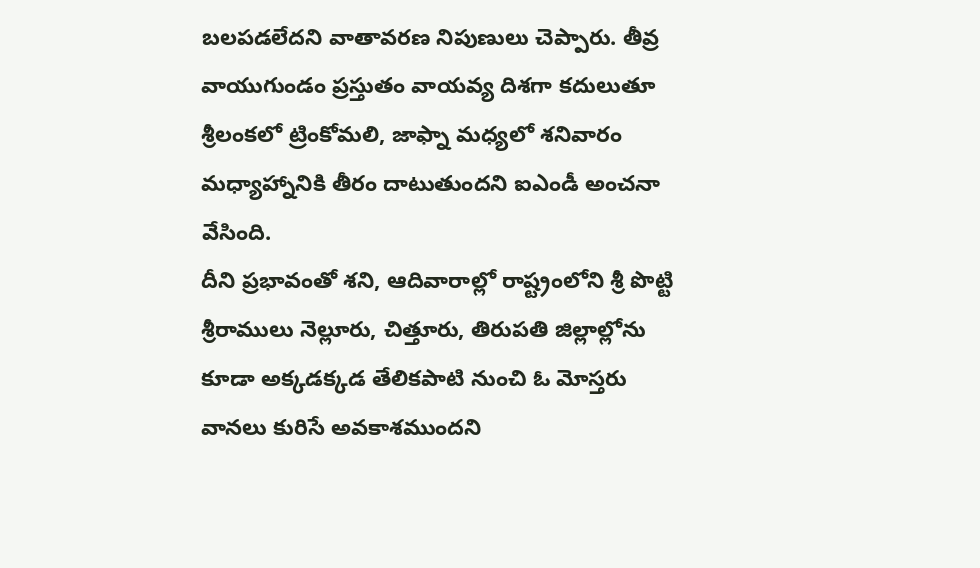బలపడలేదని వాతావరణ నిపుణులు చెప్పారు. తీవ్ర వాయుగుండం ప్రస్తుతం వాయవ్య దిశగా కదులుతూ శ్రీలంకలో ట్రింకోమలి, జాఫ్నా మధ్యలో శనివారం మధ్యాహ్నానికి తీరం దాటుతుందని ఐఎండీ అంచనా వేసింది.
దీని ప్రభావంతో శని, ఆదివారాల్లో రాష్ట్రంలోని శ్రీ పొట్టి శ్రీరాములు నెల్లూరు, చిత్తూరు, తిరుపతి జిల్లాల్లోను కూడా అక్కడక్కడ తేలికపాటి నుంచి ఓ మోస్తరు వానలు కురిసే అవకాశముందని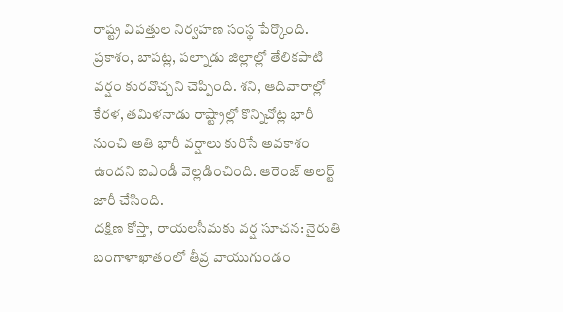రాష్ట్ర విపత్తుల నిర్వహణ సంస్థ పేర్కొంది. ప్రకాశం, బాపట్ల, పల్నాడు జిల్లాల్లో తేలికపాటి వర్షం కురవొచ్చని చెప్పింది. శని, ఆదివారాల్లో కేరళ, తమిళనాడు రాష్ట్రాల్లో కొన్నిచోట్ల భారీ నుంచి అతి భారీ వర్షాలు కురిసే అవకాశం ఉందని ఐఎండీ వెల్లడించింది. ఆరెంజ్ అలర్ట్ జారీ చేసింది.
దక్షిణ కోస్తా, రాయలసీమకు వర్ష సూచన: నైరుతి బంగాళాఖాతంలో తీవ్ర వాయుగుండం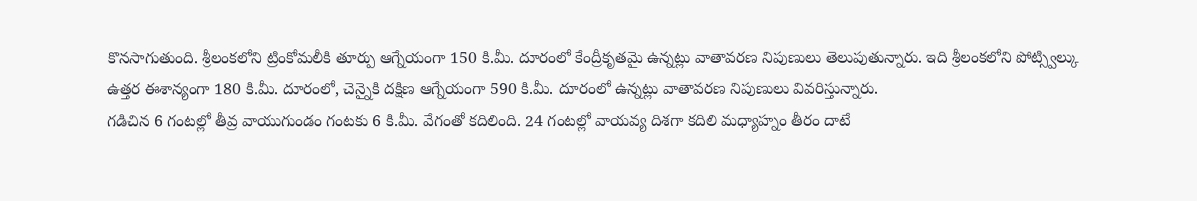కొనసాగుతుంది. శ్రీలంకలోని ట్రింకోమలీకి తూర్పు ఆగ్నేయంగా 150 కి.మీ. దూరంలో కేంద్రీకృతమై ఉన్నట్లు వాతావరణ నిపుణులు తెలుపుతున్నారు. ఇది శ్రీలంకలోని పోట్స్విల్కు ఉత్తర ఈశాన్యంగా 180 కి.మీ. దూరంలో, చెన్నైకి దక్షిణ ఆగ్నేయంగా 590 కి.మీ. దూరంలో ఉన్నట్లు వాతావరణ నిపుణులు వివరిస్తున్నారు.
గడిచిన 6 గంటల్లో తీవ్ర వాయుగుండం గంటకు 6 కి.మీ. వేగంతో కదిలింది. 24 గంటల్లో వాయవ్య దిశగా కదిలి మధ్యాహ్నం తీరం దాటే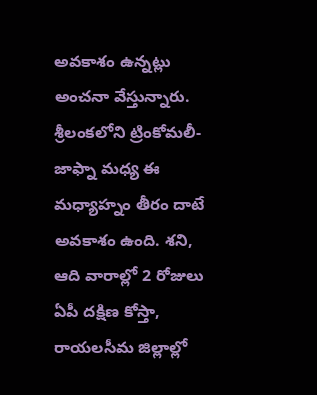అవకాశం ఉన్నట్లు అంచనా వేస్తున్నారు. శ్రీలంకలోని ట్రింకోమలీ-జాఫ్నా మధ్య ఈ మధ్యాహ్నం తీరం దాటే అవకాశం ఉంది. శని, ఆది వారాల్లో 2 రోజులు ఏపీ దక్షిణ కోస్తా, రాయలసీమ జిల్లాల్లో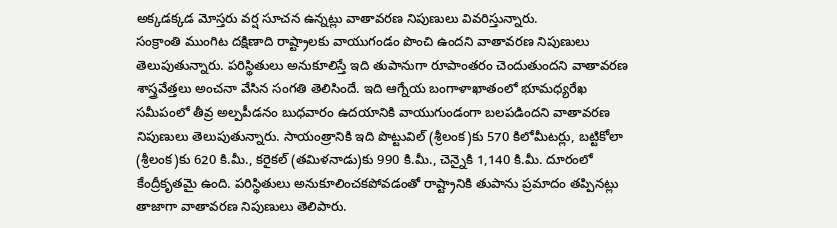అక్కడక్కడ మోస్తరు వర్ష సూచన ఉన్నట్లు వాతావరణ నిపుణులు వివరిస్తున్నారు.
సంక్రాంతి ముంగిట దక్షిణాది రాష్ట్రాలకు వాయుగండం పొంచి ఉందని వాతావరణ నిపుణులు తెలుపుతున్నారు. పరిస్థితులు అనుకూలిస్తే ఇది తుపానుగా రూపాంతరం చెందుతుందని వాతావరణ శాస్త్రవేత్తలు అంచనా వేసిన సంగతి తెలిసిందే. ఇది ఆగ్నేయ బంగాళాఖాతంలో భూమధ్యరేఖ సమీపంలో తీవ్ర అల్పపీడనం బుధవారం ఉదయానికి వాయుగుండంగా బలపడిందని వాతావరణ నిపుణులు తెలుపుతున్నారు. సాయంత్రానికి ఇది పొట్టువిల్ (శ్రీలంక)కు 570 కిలోమీటర్లు, బట్టికోలా (శ్రీలంక)కు 620 కి.మీ., కరైకల్ (తమిళనాడు)కు 990 కి.మీ., చెన్నైకి 1,140 కి.మీ. దూరంలో కేంద్రీకృతమై ఉంది. పరిస్థితులు అనుకూలించకపోవడంతో రాష్ట్రానికి తుపాను ప్రమాదం తప్పినట్లు తాజాగా వాతావరణ నిపుణులు తెలిపారు.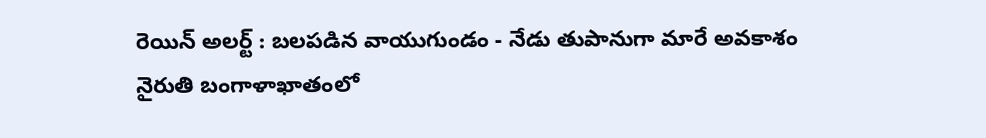రెయిన్ అలర్ట్ : బలపడిన వాయుగుండం - నేడు తుపానుగా మారే అవకాశం
నైరుతి బంగాళాఖాతంలో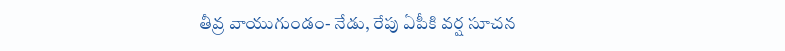తీవ్ర వాయుగుండం- నేడు, రేపు ఏపీకి వర్ష సూచన